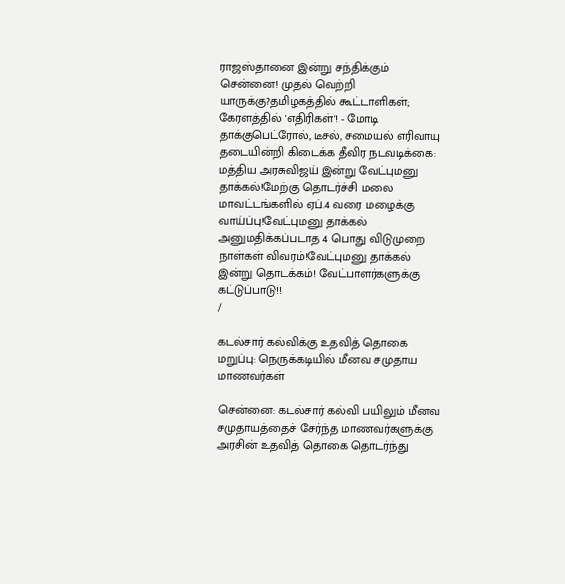ராஜஸ்தானை இன்று சந்திக்கும் சென்னை! முதல் வெற்றி யாருக்கு?தமிழகத்தில் கூட்டாளிகள்; கேரளத்தில் 'எதிரிகள்'! - மோடி தாக்குபெட்ரோல், டீசல், சமையல் எரிவாயு தடையின்றி கிடைக்க தீவிர நடவடிக்கை: மத்திய அரசுவிஜய் இன்று வேட்புமனு தாக்கல்!மேற்கு தொடர்ச்சி மலை மாவட்டங்களில் ஏப்.4 வரை மழைக்கு வாய்ப்பு!வேட்புமனு தாக்கல் அனுமதிக்கப்படாத 4 பொது விடுமுறை நாள்கள் விவரம்!வேட்புமனு தாக்கல் இன்று தொடக்கம்! வேட்பாளர்களுக்கு கட்டுப்பாடு!!
/

கடல்சார் கல்விக்கு உதவித் தொகை மறுப்பு: நெருக்கடியில் மீனவ சமுதாய மாணவர்கள்

சென்னை: கடல்சார் கல்வி பயிலும் மீனவ சமுதாயத்தைச் சேர்ந்த மாணவர்களுக்கு அரசின் உதவித் தொகை தொடர்ந்து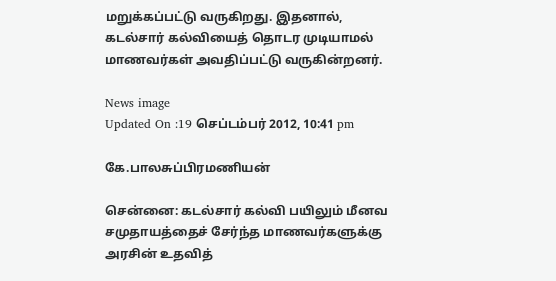மறுக்கப்பட்டு வருகிறது. இதனால், கடல்சார் கல்வியைத் தொடர முடியாமல் மாணவர்கள் அவதிப்பட்டு வருகின்றனர்.

News image
Updated On :19 செப்டம்பர் 2012, 10:41 pm

கே.பாலசுப்பிரமணியன்

சென்னை: கடல்சார் கல்வி பயிலும் மீனவ சமுதாயத்தைச் சேர்ந்த மாணவர்களுக்கு அரசின் உதவித்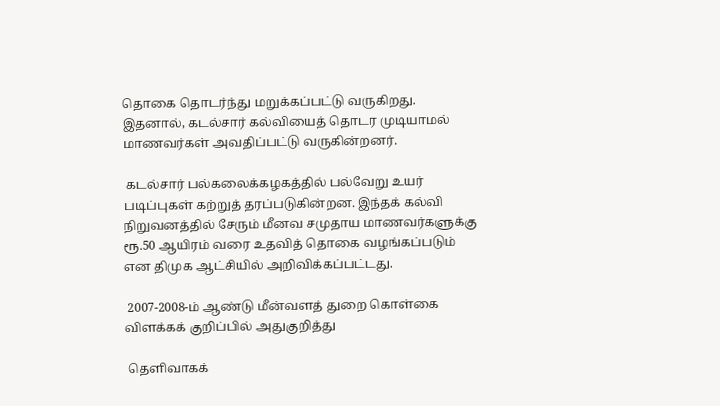தொகை தொடர்ந்து மறுக்கப்பட்டு வருகிறது. இதனால், கடல்சார் கல்வியைத் தொடர முடியாமல் மாணவர்கள் அவதிப்பட்டு வருகின்றனர்.

 கடல்சார் பல்கலைக்கழகத்தில் பல்வேறு உயர் படிப்புகள் கற்றுத் தரப்படுகின்றன. இந்தக் கல்வி நிறுவனத்தில் சேரும் மீனவ சமுதாய மாணவர்களுக்கு ரூ.50 ஆயிரம் வரை உதவித் தொகை வழங்கப்படும் என திமுக ஆட்சியில் அறிவிக்கப்பட்டது.

 2007-2008-ம் ஆண்டு மீன்வளத் துறை கொள்கை விளக்கக் குறிப்பில் அதுகுறித்து

 தெளிவாகக்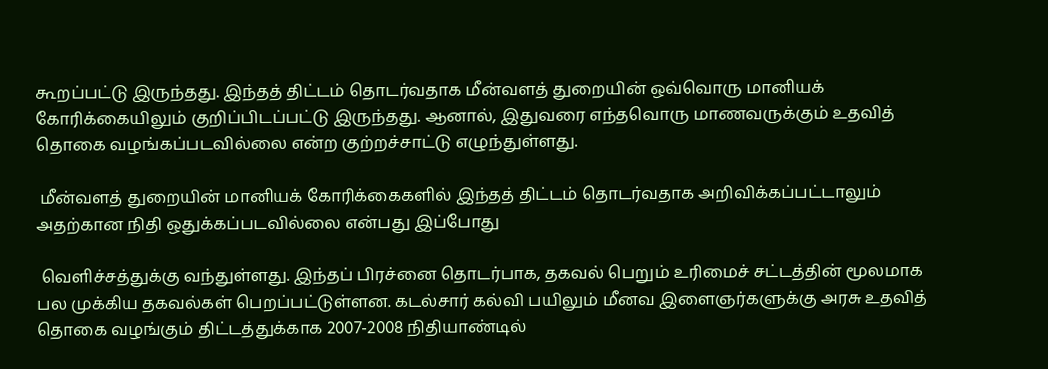கூறப்பட்டு இருந்தது. இந்தத் திட்டம் தொடர்வதாக மீன்வளத் துறையின் ஒவ்வொரு மானியக் கோரிக்கையிலும் குறிப்பிடப்பட்டு இருந்தது. ஆனால், இதுவரை எந்தவொரு மாணவருக்கும் உதவித் தொகை வழங்கப்படவில்லை என்ற குற்றச்சாட்டு எழுந்துள்ளது.

 மீன்வளத் துறையின் மானியக் கோரிக்கைகளில் இந்தத் திட்டம் தொடர்வதாக அறிவிக்கப்பட்டாலும் அதற்கான நிதி ஒதுக்கப்படவில்லை என்பது இப்போது

 வெளிச்சத்துக்கு வந்துள்ளது. இந்தப் பிரச்னை தொடர்பாக, தகவல் பெறும் உரிமைச் சட்டத்தின் மூலமாக பல முக்கிய தகவல்கள் பெறப்பட்டுள்ளன. கடல்சார் கல்வி பயிலும் மீனவ இளைஞர்களுக்கு அரசு உதவித் தொகை வழங்கும் திட்டத்துக்காக 2007-2008 நிதியாண்டில்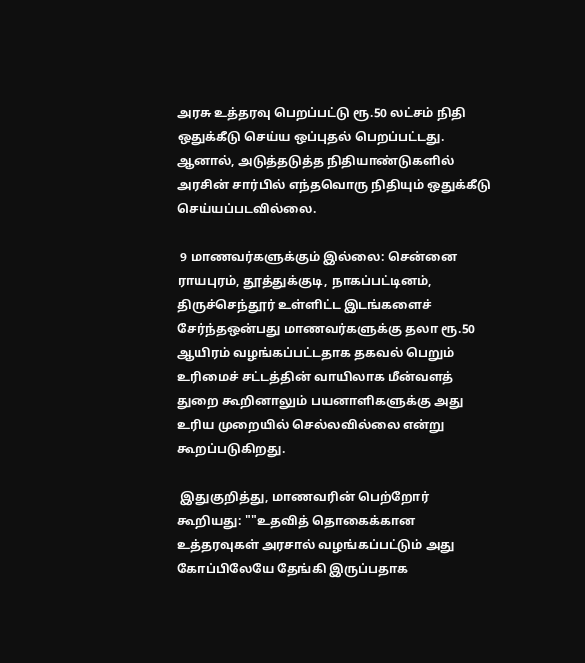அரசு உத்தரவு பெறப்பட்டு ரூ.50 லட்சம் நிதி ஒதுக்கீடு செய்ய ஒப்புதல் பெறப்பட்டது. ஆனால், அடுத்தடுத்த நிதியாண்டுகளில் அரசின் சார்பில் எந்தவொரு நிதியும் ஒதுக்கீடு செய்யப்படவில்லை.

 9 மாணவர்களுக்கும் இல்லை: சென்னை ராயபுரம், தூத்துக்குடி, நாகப்பட்டினம், திருச்செந்தூர் உள்ளிட்ட இடங்களைச் சேர்ந்தஒன்பது மாணவர்களுக்கு தலா ரூ.50 ஆயிரம் வழங்கப்பட்டதாக தகவல் பெறும் உரிமைச் சட்டத்தின் வாயிலாக மீன்வளத் துறை கூறினாலும் பயனாளிகளுக்கு அது உரிய முறையில் செல்லவில்லை என்று கூறப்படுகிறது.

 இதுகுறித்து, மாணவரின் பெற்றோர் கூறியது: ""உதவித் தொகைக்கான உத்தரவுகள் அரசால் வழங்கப்பட்டும் அது கோப்பிலேயே தேங்கி இருப்பதாக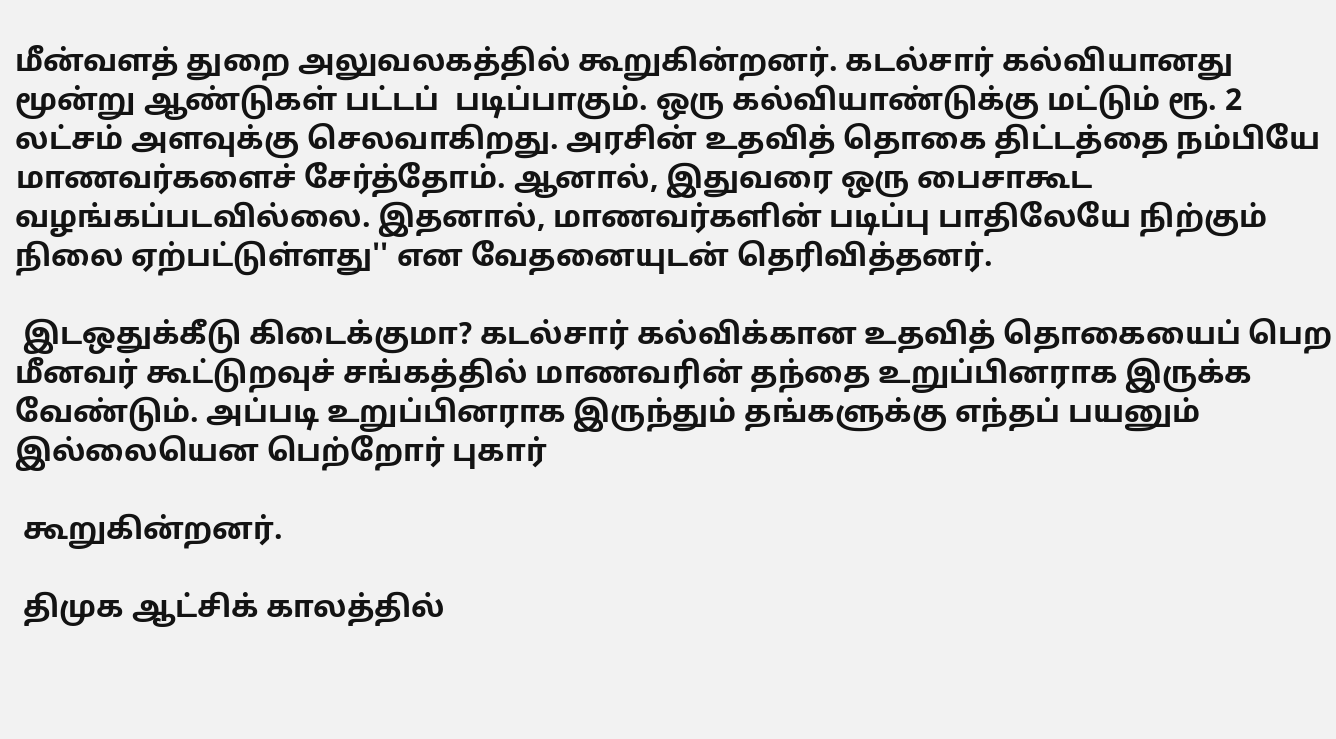மீன்வளத் துறை அலுவலகத்தில் கூறுகின்றனர். கடல்சார் கல்வியானது மூன்று ஆண்டுகள் பட்டப்  படிப்பாகும். ஒரு கல்வியாண்டுக்கு மட்டும் ரூ. 2 லட்சம் அளவுக்கு செலவாகிறது. அரசின் உதவித் தொகை திட்டத்தை நம்பியே மாணவர்களைச் சேர்த்தோம். ஆனால், இதுவரை ஒரு பைசாகூட வழங்கப்படவில்லை. இதனால், மாணவர்களின் படிப்பு பாதிலேயே நிற்கும் நிலை ஏற்பட்டுள்ளது'' என வேதனையுடன் தெரிவித்தனர்.

 இடஒதுக்கீடு கிடைக்குமா? கடல்சார் கல்விக்கான உதவித் தொகையைப் பெற மீனவர் கூட்டுறவுச் சங்கத்தில் மாணவரின் தந்தை உறுப்பினராக இருக்க வேண்டும். அப்படி உறுப்பினராக இருந்தும் தங்களுக்கு எந்தப் பயனும் இல்லையென பெற்றோர் புகார்

 கூறுகின்றனர்.

 திமுக ஆட்சிக் காலத்தில்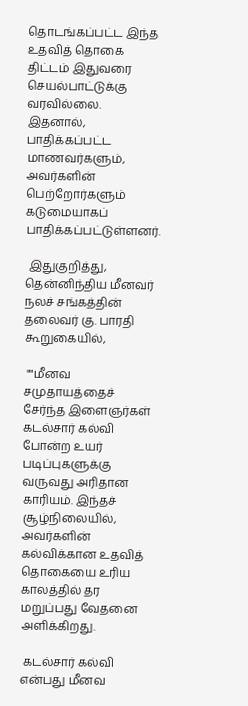தொடங்கப்பட்ட இந்த உதவித் தொகை திட்டம் இதுவரை செயல்பாட்டுக்கு வரவில்லை. இதனால், பாதிக்கப்பட்ட மாணவர்களும், அவர்களின் பெற்றோர்களும் கடுமையாகப் பாதிக்கப்பட்டுள்ளனர்.

 இதுகுறித்து, தென்னிந்திய மீனவர் நலச் சங்கத்தின் தலைவர் கு. பாரதி கூறுகையில்,

 ""மீனவ சமுதாயத்தைச் சேர்ந்த இளைஞர்கள் கடல்சார் கல்வி போன்ற உயர் படிப்புகளுக்கு வருவது அரிதான காரியம். இந்தச் சூழ்நிலையில், அவர்களின் கல்விக்கான உதவித் தொகையை உரிய காலத்தில் தர மறுப்பது வேதனை அளிக்கிறது.

 கடல்சார் கல்வி என்பது மீனவ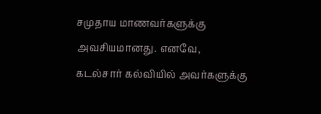சமுதாய மாணவர்களுக்கு அவசியமானது. எனவே, கடல்சார் கல்வியில் அவர்களுக்கு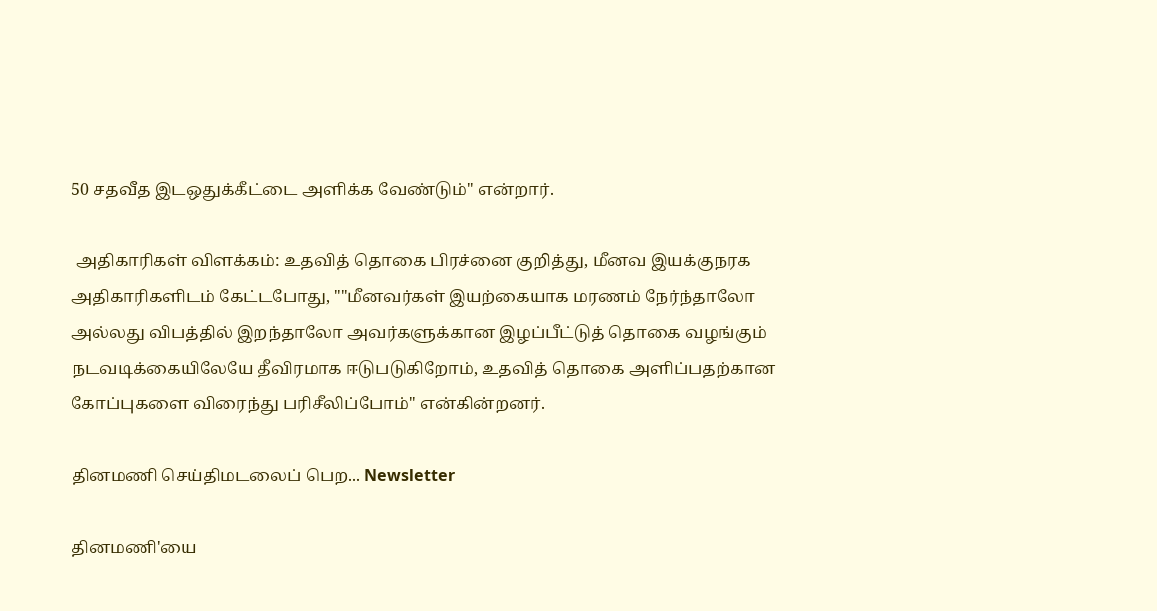50 சதவீத இடஒதுக்கீட்டை அளிக்க வேண்டும்'' என்றார்.

 அதிகாரிகள் விளக்கம்: உதவித் தொகை பிரச்னை குறித்து, மீனவ இயக்குநரக அதிகாரிகளிடம் கேட்டபோது, ""மீனவர்கள் இயற்கையாக மரணம் நேர்ந்தாலோ அல்லது விபத்தில் இறந்தாலோ அவர்களுக்கான இழப்பீட்டுத் தொகை வழங்கும் நடவடிக்கையிலேயே தீவிரமாக ஈடுபடுகிறோம், உதவித் தொகை அளிப்பதற்கான கோப்புகளை விரைந்து பரிசீலிப்போம்'' என்கின்றனர்.

தினமணி செய்திமடலைப் பெற... Newsletter

தினமணி'யை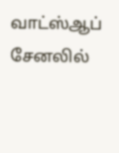வாட்ஸ்ஆப் சேனலில்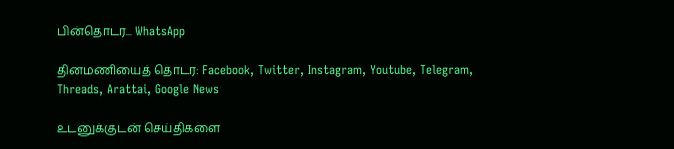பின்தொடர... WhatsApp

தினமணியைத் தொடர: Facebook, Twitter, Instagram, Youtube, Telegram, Threads, Arattai, Google News

உடனுக்குடன் செய்திகளை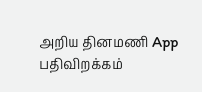அறிய தினமணி App பதிவிறக்கம்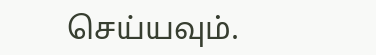செய்யவும்.